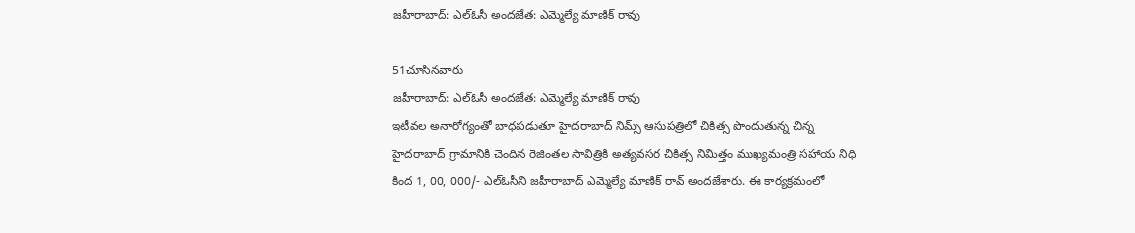జహీరాబాద్: ఎల్ఓసీ అందజేత: ఎమ్మెల్యే మాణిక్ రావు

51చూసినవారు
జహీరాబాద్: ఎల్ఓసీ అందజేత: ఎమ్మెల్యే మాణిక్ రావు
ఇటీవల అనారోగ్యంతో బాధపడుతూ హైదరాబాద్ నిమ్స్ ఆసుపత్రిలో చికిత్స పొందుతున్న చిన్న హైదరాబాద్ గ్రామానికి చెందిన రెజింతల సావిత్రికి అత్యవసర చికిత్స నిమిత్తం ముఖ్యమంత్రి సహాయ నిధి కింద 1, 00, 000/- ఎల్ఓసీని జహీరాబాద్ ఎమ్మెల్యే మాణిక్ రావ్ అందజేశారు. ఈ కార్యక్రమంలో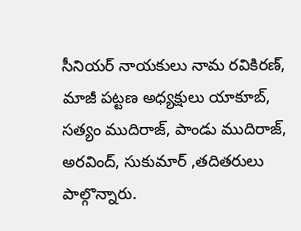సీనియర్ నాయకులు నామ రవికిరణ్, మాజీ పట్టణ అధ్యక్షులు యాకూబ్, సత్యం ముదిరాజ్, పాండు ముదిరాజ్, అరవింద్, సుకుమార్ ,తదితరులు పాల్గొన్నారు.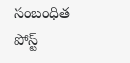సంబంధిత పోస్ట్